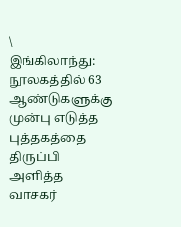\
இங்கிலாந்து: நூலகத்தில் 63 ஆண்டுகளுக்கு முன்பு எடுத்த புத்தகத்தை  திருப்பி அளித்த வாசகர்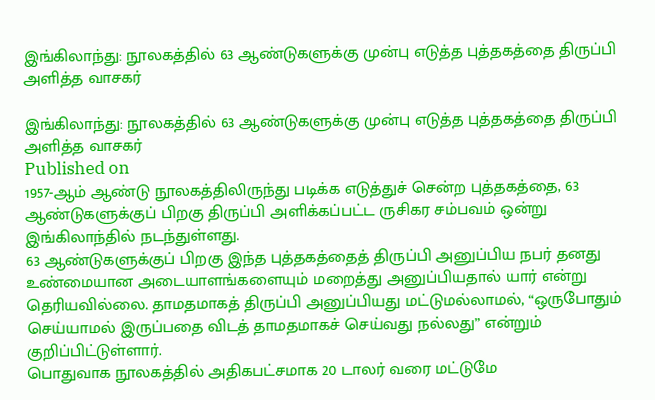இங்கிலாந்து: நூலகத்தில் 63 ஆண்டுகளுக்கு முன்பு எடுத்த புத்தகத்தை திருப்பி அளித்த வாசகர்

இங்கிலாந்து: நூலகத்தில் 63 ஆண்டுகளுக்கு முன்பு எடுத்த புத்தகத்தை திருப்பி அளித்த வாசகர்
Published on
1957-ஆம் ஆண்டு நூலகத்திலிருந்து படிக்க எடுத்துச் சென்ற புத்தகத்தை, 63 ஆண்டுகளுக்குப் பிறகு திருப்பி அளிக்கப்பட்ட ருசிகர சம்பவம் ஒன்று இங்கிலாந்தில் நடந்துள்ளது.
63 ஆண்டுகளுக்குப் பிறகு இந்த புத்தகத்தைத் திருப்பி அனுப்பிய நபர் தனது உண்மையான அடையாளங்களையும் மறைத்து அனுப்பியதால் யார் என்று தெரியவில்லை. தாமதமாகத் திருப்பி அனுப்பியது மட்டுமல்லாமல், “ஒருபோதும் செய்யாமல் இருப்பதை விடத் தாமதமாகச் செய்வது நல்லது” என்றும் குறிப்பிட்டுள்ளார்.
பொதுவாக நூலகத்தில் அதிகபட்சமாக 20 டாலர் வரை மட்டுமே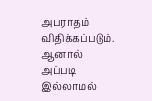அபராதம் விதிக்கப்படும். ஆனால் அப்படி இல்லாமல்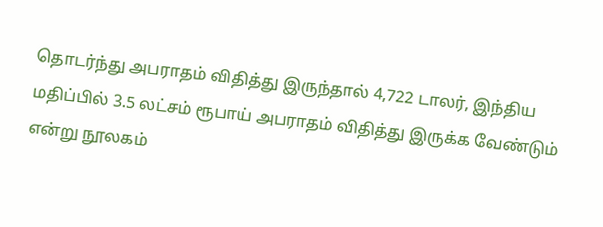தொடர்ந்து அபராதம் விதித்து இருந்தால் 4,722 டாலர், இந்திய மதிப்பில் 3.5 லட்சம் ரூபாய் அபராதம் விதித்து இருக்க வேண்டும் என்று நூலகம்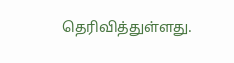தெரிவித்துள்ளது.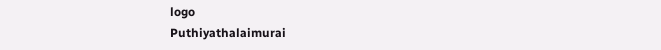logo
Puthiyathalaimurai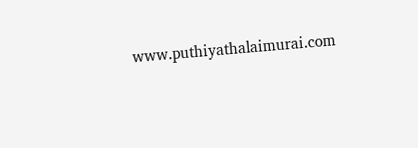www.puthiyathalaimurai.com